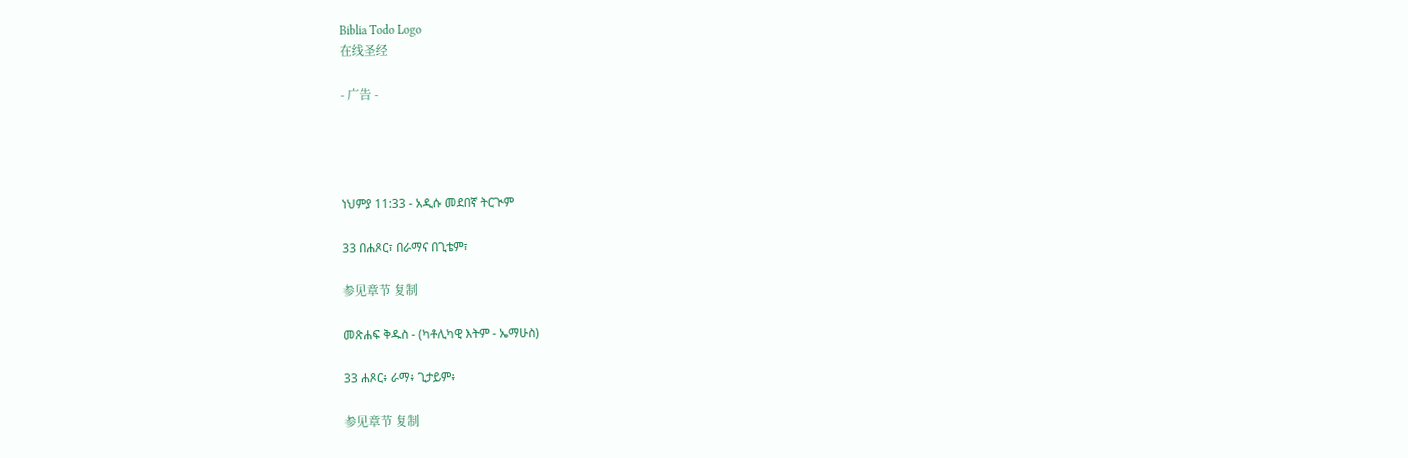Biblia Todo Logo
在线圣经

- 广告 -




ነህምያ 11:33 - አዲሱ መደበኛ ትርጒም

33 በሐጾር፣ በራማና በጊቴም፣

参见章节 复制

መጽሐፍ ቅዱስ - (ካቶሊካዊ እትም - ኤማሁስ)

33 ሐጾር፥ ራማ፥ ጊታይም፥

参见章节 复制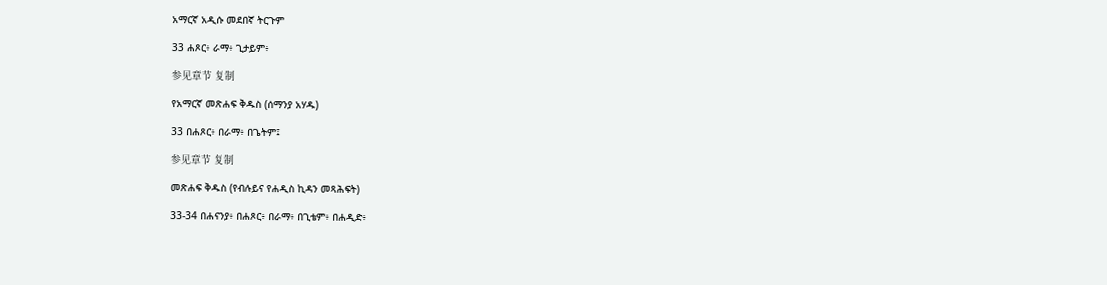አማርኛ አዲሱ መደበኛ ትርጉም

33 ሐጾር፥ ራማ፥ ጊታይም፥

参见章节 复制

የአማርኛ መጽሐፍ ቅዱስ (ሰማንያ አሃዱ)

33 በሐጾር፥ በራማ፥ በጌትም፤

参见章节 复制

መጽሐፍ ቅዱስ (የብሉይና የሐዲስ ኪዳን መጻሕፍት)

33-34 በሐናንያ፥ በሐጾር፥ በራማ፥ በጊቴም፥ በሐዲድ፥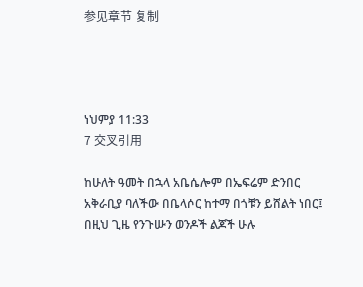参见章节 复制




ነህምያ 11:33
7 交叉引用

ከሁለት ዓመት በኋላ አቤሴሎም በኤፍሬም ድንበር አቅራቢያ ባለችው በቤላሶር ከተማ በጎቹን ይሸልት ነበር፤ በዚህ ጊዜ የንጉሡን ወንዶች ልጆች ሁሉ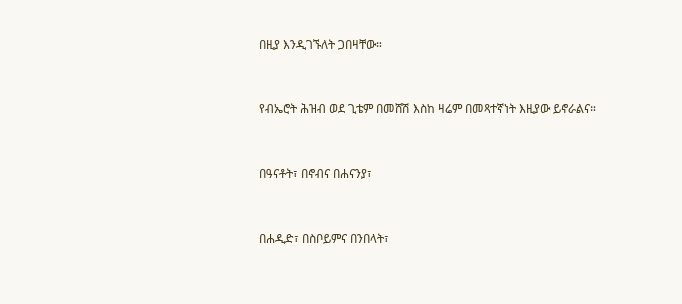በዚያ እንዲገኙለት ጋበዛቸው።


የብኤሮት ሕዝብ ወደ ጊቴም በመሸሽ እስከ ዛሬም በመጻተኛነት እዚያው ይኖራልና።


በዓናቶት፣ በኖብና በሐናንያ፣


በሐዲድ፣ በስቦይምና በንበላት፣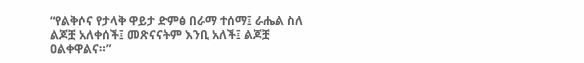“የልቅሶና የታላቅ ዋይታ ድምፅ በራማ ተሰማ፤ ራሔል ስለ ልጆቿ አለቀሰች፤ መጽናናትም እንቢ አለች፤ ልጆቿ ዐልቀዋልና።”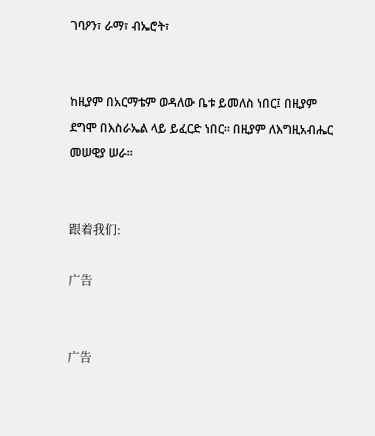ገባዖን፣ ራማ፣ ብኤሮት፣


ከዚያም በአርማቴም ወዳለው ቤቱ ይመለስ ነበር፤ በዚያም ደግሞ በእስራኤል ላይ ይፈርድ ነበር። በዚያም ለእግዚአብሔር መሠዊያ ሠራ።


跟着我们:

广告


广告